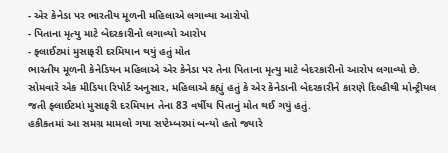- એર કેનેડા પર ભારતીય મૂળની મહિલાએ લગાવ્યા આરોપો
- પિતાના મૃત્યુ માટે બેદરકારીનો લગાવ્યો આરોપ
- ફ્લાઈટમાં મુસાફરી દરમિયાન થયું હતું મોત
ભારતીય મૂળની કેનેડિયન મહિલાએ એર કેનેડા પર તેના પિતાના મૃત્યુ માટે બેદરકારીનો આરોપ લગાવ્યો છે. સોમવારે એક મીડિયા રિપોર્ટ અનુસાર, મહિલાએ કહ્યું હતું કે એર કેનેડાની બેદરકારીને કારણે દિલ્હીથી મોન્ટ્રીયલ જતી ફ્લાઈટમાં મુસાફરી દરમિયાન તેના 83 વર્ષીય પિતાનું મોત થઈ ગયું હતું.
હકીકતમાં આ સમગ્ર મામલો ગયા સપ્ટેમ્બરમાં બન્યો હતો જ્યારે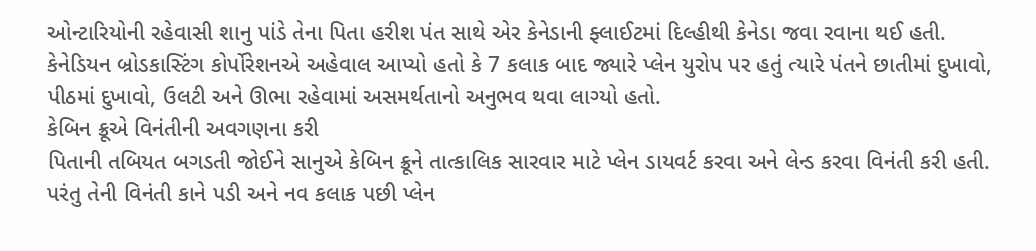ઓન્ટારિયોની રહેવાસી શાનુ પાંડે તેના પિતા હરીશ પંત સાથે એર કેનેડાની ફ્લાઈટમાં દિલ્હીથી કેનેડા જવા રવાના થઈ હતી. કેનેડિયન બ્રોડકાસ્ટિંગ કોર્પોરેશનએ અહેવાલ આપ્યો હતો કે 7 કલાક બાદ જ્યારે પ્લેન યુરોપ પર હતું ત્યારે પંતને છાતીમાં દુખાવો, પીઠમાં દુખાવો, ઉલટી અને ઊભા રહેવામાં અસમર્થતાનો અનુભવ થવા લાગ્યો હતો.
કેબિન ક્રૂએ વિનંતીની અવગણના કરી
પિતાની તબિયત બગડતી જોઈને સાનુએ કેબિન ક્રૂને તાત્કાલિક સારવાર માટે પ્લેન ડાયવર્ટ કરવા અને લેન્ડ કરવા વિનંતી કરી હતી. પરંતુ તેની વિનંતી કાને પડી અને નવ કલાક પછી પ્લેન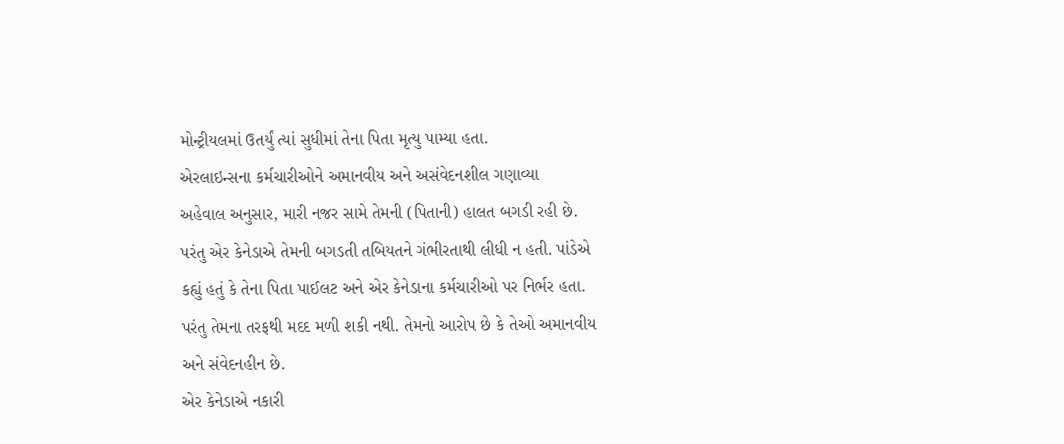મોન્ટ્રીયલમાં ઉતર્યું ત્યાં સુધીમાં તેના પિતા મૃત્યુ પામ્યા હતા.
એરલાઇન્સના કર્મચારીઓને અમાનવીય અને અસંવેદનશીલ ગણાવ્યા
અહેવાલ અનુસાર, મારી નજર સામે તેમની (પિતાની) હાલત બગડી રહી છે. પરંતુ એર કેનેડાએ તેમની બગડતી તબિયતને ગંભીરતાથી લીધી ન હતી. પાંડેએ કહ્યું હતું કે તેના પિતા પાઈલટ અને એર કેનેડાના કર્મચારીઓ પર નિર્ભર હતા. પરંતુ તેમના તરફથી મદદ મળી શકી નથી. તેમનો આરોપ છે કે તેઓ અમાનવીય અને સંવેદનહીન છે.
એર કેનેડાએ નકારી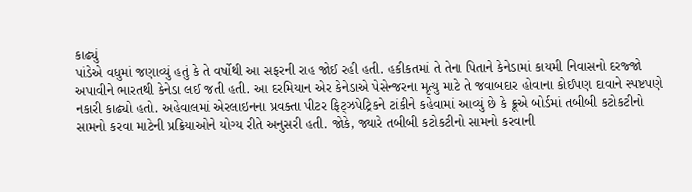કાઢ્યું
પાંડેએ વધુમાં જણાવ્યું હતું કે તે વર્ષોથી આ સફરની રાહ જોઈ રહી હતી. હકીકતમાં તે તેના પિતાને કેનેડામાં કાયમી નિવાસનો દરજ્જો અપાવીને ભારતથી કેનેડા લઈ જતી હતી. આ દરમિયાન એર કેનેડાએ પેસેન્જરના મૃત્યુ માટે તે જવાબદાર હોવાના કોઈપણ દાવાને સ્પષ્ટપણે નકારી કાઢ્યો હતો. અહેવાલમાં એરલાઇનના પ્રવક્તા પીટર ફિટ્ઝપેટ્રિકને ટાંકીને કહેવામાં આવ્યું છે કે ક્રૂએ બોર્ડમાં તબીબી કટોકટીનો સામનો કરવા માટેની પ્રક્રિયાઓને યોગ્ય રીતે અનુસરી હતી. જોકે, જ્યારે તબીબી કટોકટીનો સામનો કરવાની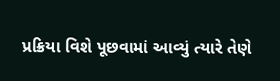પ્રક્રિયા વિશે પૂછવામાં આવ્યું ત્યારે તેણે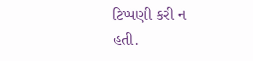ટિપ્પણી કરી ન હતી.